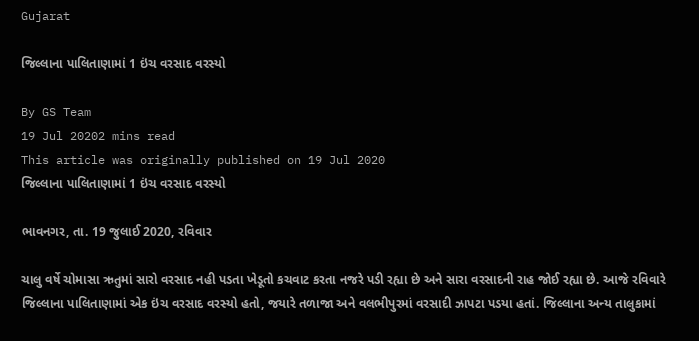Gujarat

જિલ્લાના પાલિતાણામાં 1 ઇંચ વરસાદ વરસ્યો

By GS Team
19 Jul 20202 mins read
This article was originally published on 19 Jul 2020
જિલ્લાના પાલિતાણામાં 1 ઇંચ વરસાદ વરસ્યો

ભાવનગર, તા. 19 જુલાઈ 2020, રવિવાર

ચાલુ વર્ષે ચોમાસા ઋતુમાં સારો વરસાદ નહી પડતા ખેડૂતો કચવાટ કરતા નજરે પડી રહ્યા છે અને સારા વરસાદની રાહ જોઈ રહ્યા છે. આજે રવિવારે જિલ્લાના પાલિતાણામાં એક ઇંચ વરસાદ વરસ્યો હતો, જયારે તળાજા અને વલભીપુરમાં વરસાદી ઝાપટા પડયા હતાં. જિલ્લાના અન્ય તાલુકામાં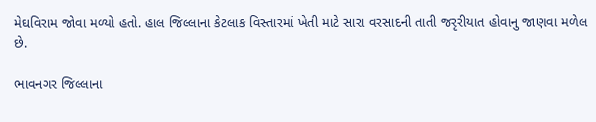મેઘવિરામ જોવા મળ્યો હતો. હાલ જિલ્લાના કેટલાક વિસ્તારમાં ખેતી માટે સારા વરસાદની તાતી જરૃરીયાત હોવાનુ જાણવા મળેલ છે.

ભાવનગર જિલ્લાના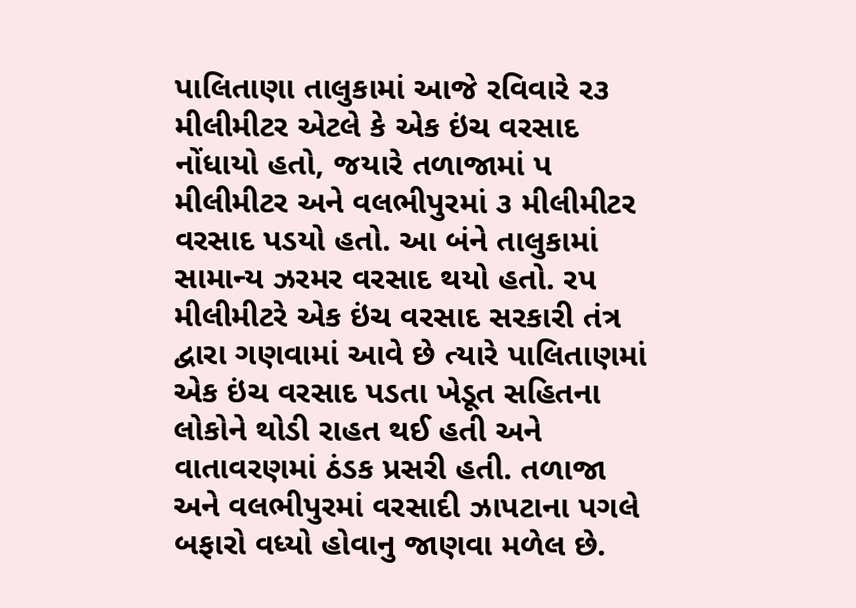પાલિતાણા તાલુકામાં આજે રવિવારે ર૩ મીલીમીટર એટલે કે એક ઇંચ વરસાદ નોંધાયો હતો, જયારે તળાજામાં પ મીલીમીટર અને વલભીપુરમાં ૩ મીલીમીટર વરસાદ પડયો હતો. આ બંને તાલુકામાં સામાન્ય ઝરમર વરસાદ થયો હતો. રપ મીલીમીટરે એક ઇંચ વરસાદ સરકારી તંત્ર દ્વારા ગણવામાં આવે છે ત્યારે પાલિતાણમાં એક ઇંચ વરસાદ પડતા ખેડૂત સહિતના લોકોને થોડી રાહત થઈ હતી અને વાતાવરણમાં ઠંડક પ્રસરી હતી. તળાજા અને વલભીપુરમાં વરસાદી ઝાપટાના પગલે બફારો વધ્યો હોવાનુ જાણવા મળેલ છે.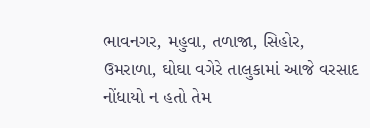ભાવનગર, મહુવા, તળાજા, સિહોર, ઉમરાળા, ઘોઘા વગેરે તાલુકામાં આજે વરસાદ નોંધાયો ન હતો તેમ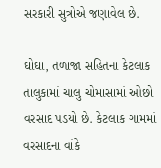સરકારી સુત્રોએ જણાવેલ છે.

ઘોઘા, તળાજા સહિતના કેટલાક તાલુકામાં ચાલુ ચોમાસામાં ઓછો વરસાદ પડયો છે. કેટલાક ગામમાં વરસાદના વાંકે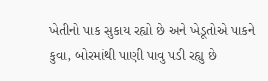ખેતીનો પાક સુકાય રહ્યો છે અને ખેડૂતોએ પાકને કુવા, બોરમાંથી પાણી પાવુ પડી રહ્યુ છે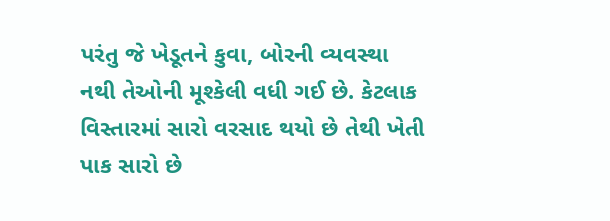પરંતુ જે ખેડૂતને કુવા, બોરની વ્યવસ્થા નથી તેઓની મૂશ્કેલી વધી ગઈ છે. કેટલાક વિસ્તારમાં સારો વરસાદ થયો છે તેથી ખેતી પાક સારો છે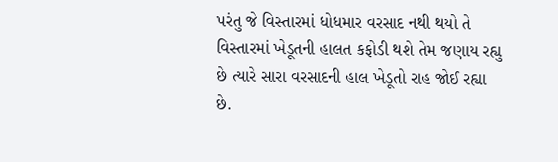પરંતુ જે વિસ્તારમાં ધોધમાર વરસાદ નથી થયો તે વિસ્તારમાં ખેડૂતની હાલત કફોડી થશે તેમ જણાય રહ્યુ છે ત્યારે સારા વરસાદની હાલ ખેડૂતો રાહ જોઈ રહ્યા છે.